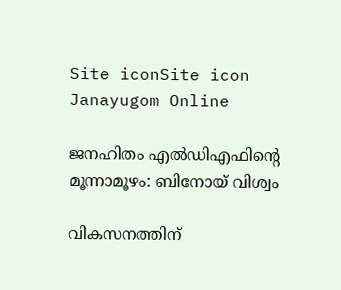Site iconSite icon Janayugom Online

ജനഹിതം എല്‍ഡിഎഫിന്റെ മൂന്നാമൂഴം: ബിനോയ് വിശ്വം

വികസനത്തിന്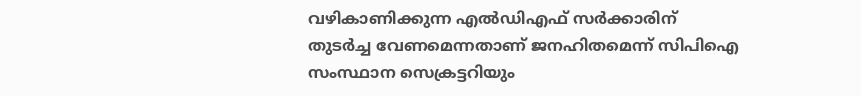വഴികാണിക്കുന്ന എല്‍ഡിഎഫ് സര്‍ക്കാരിന് തുടര്‍ച്ച വേണമെന്നതാണ് ജനഹിതമെന്ന് സിപിഐ സംസ്ഥാന സെക്രട്ടറിയും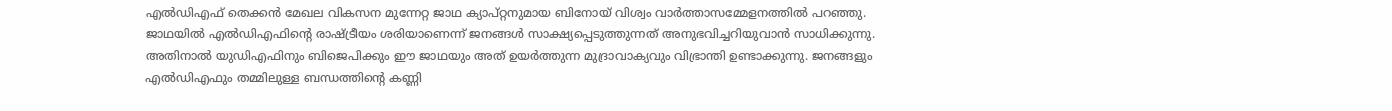എല്‍ഡിഎഫ് തെക്കന്‍ മേഖല വികസന മുന്നേറ്റ ജാഥ ക്യാപ്റ്റനുമായ ബിനോയ് വിശ്വം വാര്‍ത്താസമ്മേളനത്തില്‍ പറഞ്ഞു. ജാഥയില്‍ എല്‍ഡിഎഫിന്റെ രാഷ്ട്രീയം ശരിയാണെന്ന് ജനങ്ങള്‍ സാക്ഷ്യപ്പെടുത്തുന്നത് അനുഭവിച്ചറിയുവാന്‍ സാധിക്കുന്നു. അതിനാല്‍ യുഡിഎഫിനും ബിജെപിക്കും ഈ ജാഥയും അത് ഉയര്‍ത്തുന്ന മുദ്രാവാക്യവും വിഭ്രാന്തി ഉണ്ടാക്കുന്നു. ജനങ്ങളും എല്‍ഡിഎഫും തമ്മിലുള്ള ബന്ധത്തിന്റെ കണ്ണി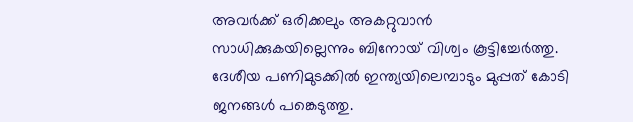അവര്‍ക്ക് ഒരിക്കലും അകറ്റുവാന്‍ സാധിക്കുകയില്ലെന്നും ബിനോയ് വിശ്വം കൂട്ടിച്ചേര്‍ത്തു. ദേശീയ പണിമുടക്കില്‍ ഇന്ത്യയിലെമ്പാടും മുപ്പത് കോടി ജനങ്ങള്‍ പങ്കെടുത്തു.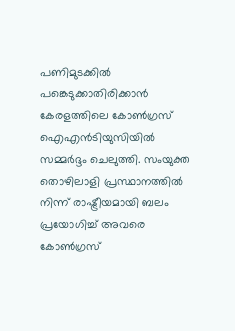പണിമുടക്കില്‍ പങ്കെടുക്കാതിരിക്കാന്‍ കേരളത്തിലെ കോണ്‍ഗ്രസ് ഐഎന്‍ടിയുസിയില്‍ സമ്മര്‍ദ്ദം ചെലുത്തി. സംയുക്ത തൊഴിലാളി പ്രസ്ഥാനത്തില്‍ നിന്ന് രാഷ്ട്രീയമായി ബലം പ്രയോഗിച്ച് അവരെ കോണ്‍ഗ്രസ്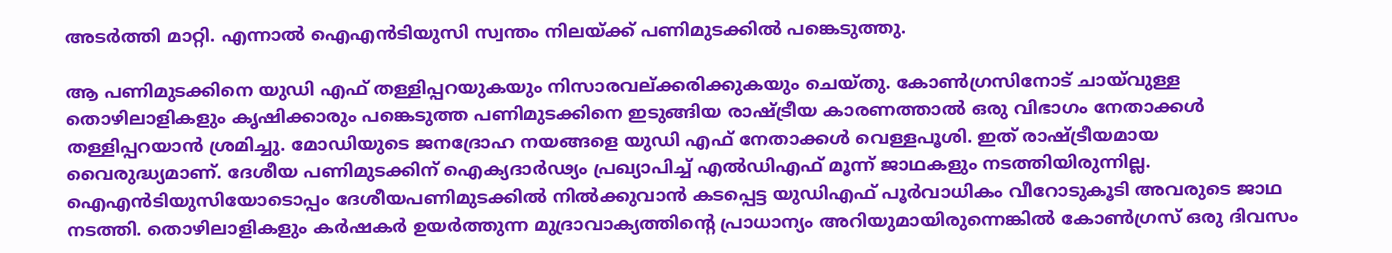അടര്‍ത്തി മാറ്റി. എന്നാല്‍ ഐഎന്‍ടിയുസി സ്വന്തം നിലയ്ക്ക് പണിമുടക്കില്‍ പങ്കെടുത്തു.

ആ പണിമുടക്കിനെ യുഡി എഫ് തള്ളിപ്പറയുകയും നിസാരവല്ക്കരിക്കുകയും ചെയ്തു. കോണ്‍ഗ്രസിനോട് ചായ്‌വുള്ള തൊഴിലാളികളും കൃഷിക്കാരും പങ്കെടുത്ത പണിമുടക്കിനെ ഇടുങ്ങിയ രാഷ്ട്രീയ കാരണത്താല്‍ ഒരു വിഭാഗം നേതാക്കള്‍ തള്ളിപ്പറയാന്‍ ശ്രമിച്ചു. മോഡിയുടെ ജനദ്രോഹ നയങ്ങളെ യുഡി എഫ് നേതാക്കള്‍ വെള്ളപൂശി. ഇത് രാഷ്ട്രീയമായ വൈരുദ്ധ്യമാണ്. ദേശീയ പണിമുടക്കിന് ഐക്യദാര്‍ഢ്യം പ്രഖ്യാപിച്ച് എല്‍ഡിഎഫ് മൂന്ന് ജാഥകളും നടത്തിയിരുന്നില്ല. ഐഎന്‍ടിയുസിയോടൊപ്പം ദേശീയപണിമുടക്കില്‍ നില്‍ക്കുവാന്‍ കടപ്പെട്ട യുഡിഎഫ് പൂര്‍വാധികം വീറോടുകൂടി അവരുടെ ജാഥ നടത്തി. തൊഴിലാളികളും കര്‍ഷകര്‍ ഉയര്‍ത്തുന്ന മുദ്രാവാക്യത്തിന്റെ പ്രാധാന്യം അറിയുമായിരുന്നെങ്കില്‍ കോണ്‍ഗ്രസ് ഒരു ദിവസം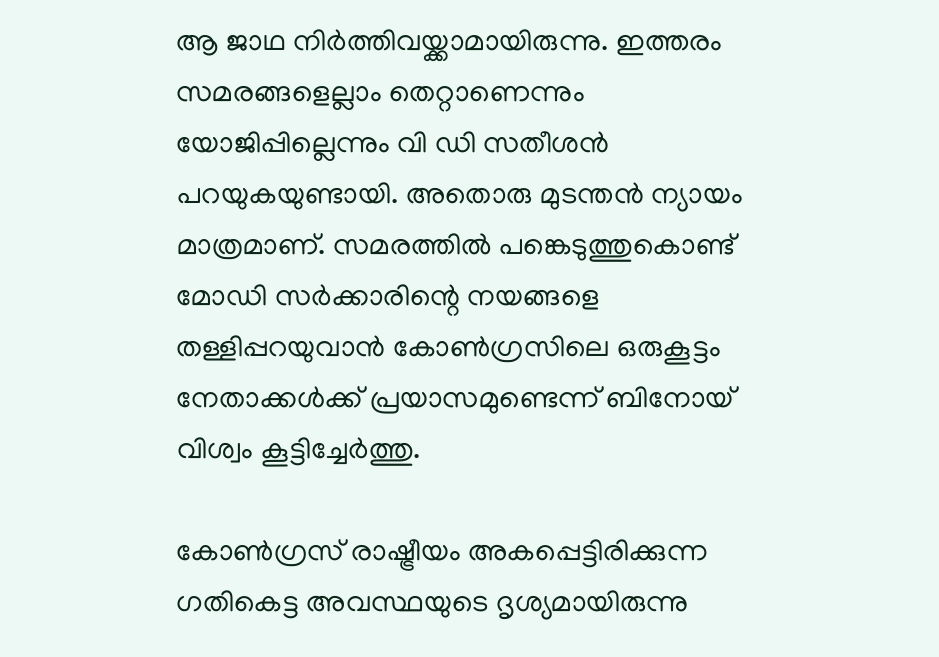ആ ജാഥ നിര്‍ത്തിവയ്ക്കാമായിരുന്നു. ഇത്തരം സമരങ്ങളെല്ലാം തെറ്റാണെന്നും യോജിപ്പില്ലെന്നും വി ഡി സതീശന്‍ പറയുകയുണ്ടായി. അതൊരു മുടന്തന്‍ ന്യായം മാത്രമാണ്. സമരത്തില്‍ പങ്കെടുത്തുകൊണ്ട് മോഡി സര്‍ക്കാരിന്റെ നയങ്ങളെ തള്ളിപ്പറയുവാന്‍ കോണ്‍ഗ്രസിലെ ഒരുകൂട്ടം നേതാക്കള്‍ക്ക് പ്രയാസമുണ്ടെന്ന് ബിനോയ് വിശ്വം കൂട്ടിച്ചേര്‍ത്തു.

കോണ്‍ഗ്രസ് രാഷ്ട്രീയം അകപ്പെട്ടിരിക്കുന്ന ഗതികെട്ട അവസ്ഥയുടെ ദൃശ്യമായിരുന്നു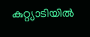കുറ്റ്യാടിയില്‍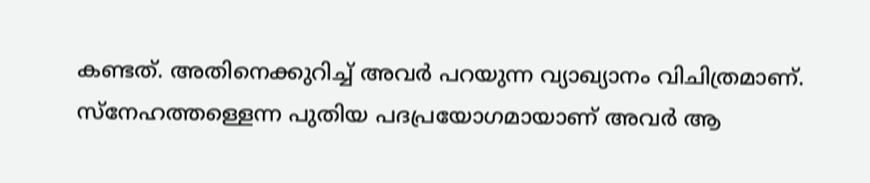കണ്ടത്. അതിനെക്കുറിച്ച് അവര്‍ പറയുന്ന വ്യാഖ്യാനം വിചിത്രമാണ്. സ്നേഹത്തള്ളെന്ന പുതിയ പദപ്രയോഗമായാണ് അവര്‍ ആ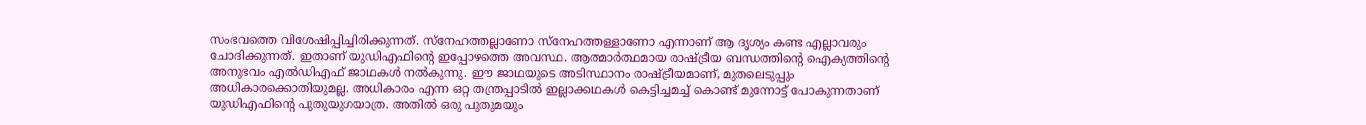സംഭവത്തെ വിശേഷിപ്പിച്ചിരിക്കുന്നത്. സ്നേഹത്തല്ലാണോ സ്നേഹത്തള്ളാണോ എന്നാണ് ആ ദൃശ്യം കണ്ട എല്ലാവരും ചോദിക്കുന്നത്. ഇതാണ് യുഡിഎഫിന്റെ ഇപ്പോഴത്തെ അവസ്ഥ. ആത്മാര്‍ത്ഥമായ രാഷ്ട്രീയ ബന്ധത്തിന്റെ ഐക്യത്തിന്റെ അനുഭവം എല്‍ഡിഎഫ് ജാഥകള്‍ നല്‍കുന്നു. ഈ ജാഥയുടെ അടിസ്ഥാനം രാഷ്ട്രീയമാണ്, മുതലെടുപ്പും അധികാരക്കൊതിയുമല്ല. അധികാരം എന്ന ഒറ്റ തന്ത്രപ്പാടില്‍ ഇല്ലാക്കഥകള്‍ കെട്ടിച്ചമച്ച് കൊണ്ട് മുന്നോട്ട് പോകുന്നതാണ് യുഡിഎഫിന്റെ പുതുയുഗയാത്ര. അതില്‍ ഒരു പുതുമയും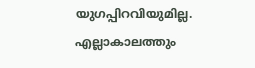യുഗപ്പിറവിയുമില്ല. എല്ലാകാലത്തും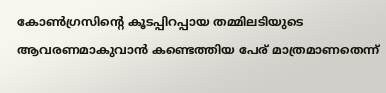കോണ്‍ഗ്രസിന്റെ കൂടപ്പിറപ്പായ തമ്മിലടിയുടെ ആവരണമാകുവാന്‍ കണ്ടെത്തിയ പേര് മാത്രമാണതെന്ന്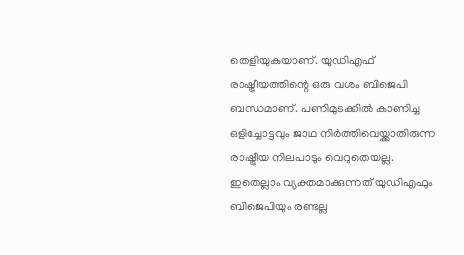തെളിയുകയാണ്. യുഡിഎഫ് രാഷ്ട്രീയത്തിന്റെ ഒരു വശം ബിജെപി ബന്ധമാണ്. പണിമുടക്കില്‍ കാണിച്ച ഒളിച്ചോട്ടവും ജാഥ നിര്‍ത്തിവെയ്ക്കാതിരുന്ന രാഷ്ട്രീയ നിലപാടും വെറുതെയല്ല. ഇതെല്ലാം വ്യക്തമാക്കുന്നത് യുഡിഎഫും ബിജെപിയും രണ്ടല്ല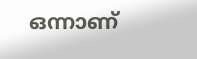ഒന്നാണ്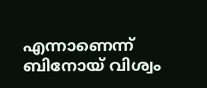എന്നാണെന്ന് ബിനോയ് വിശ്വം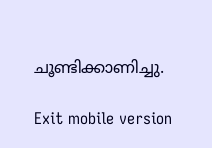ചൂണ്ടിക്കാണിച്ചു.

Exit mobile version